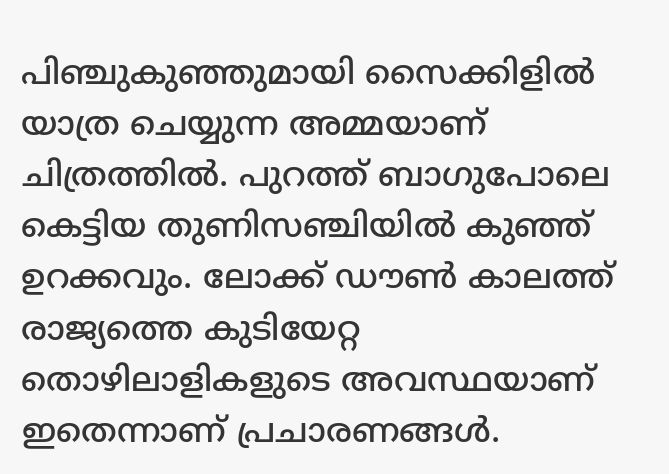പിഞ്ചുകുഞ്ഞുമായി സൈക്കിളില്‍ യാത്ര ചെയ്യുന്ന അമ്മയാണ് ചിത്രത്തില്‍. പുറത്ത് ബാഗുപോലെ കെട്ടിയ തുണിസഞ്ചിയില്‍ കുഞ്ഞ് ഉറക്കവും. ലോക്ക് ഡൗണ്‍ കാലത്ത് രാജ്യത്തെ കുടിയേറ്റ തൊഴിലാളികളുടെ അവസ്ഥയാണ് ഇതെന്നാണ് പ്രചാരണങ്ങള്‍.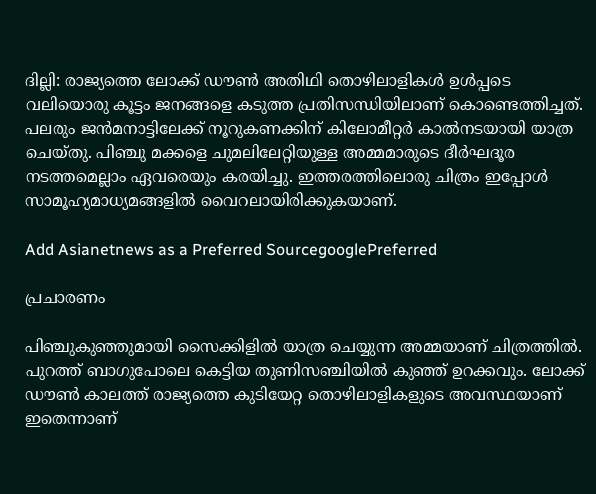ദില്ലി: രാജ്യത്തെ ലോക്ക് ഡൗണ്‍ അതിഥി തൊഴിലാളികള്‍ ഉള്‍പ്പടെ വലിയൊരു കൂട്ടം ജനങ്ങളെ കടുത്ത പ്രതിസന്ധിയിലാണ് കൊണ്ടെത്തിച്ചത്. പലരും ജന്‍മനാട്ടിലേക്ക് നൂറുകണക്കിന് കിലോമീറ്റര്‍ കാല്‍നടയായി യാത്ര ചെയ്തു. പിഞ്ചു മക്കളെ ചുമലിലേറ്റിയുള്ള അമ്മമാരുടെ ദീര്‍ഘദൂര നടത്തമെല്ലാം ഏവരെയും കരയിച്ചു. ഇത്തരത്തിലൊരു ചിത്രം ഇപ്പോള്‍ സാമൂഹ്യമാധ്യമങ്ങളില്‍ വൈറലായിരിക്കുകയാണ്.

Add Asianetnews as a Preferred SourcegooglePreferred

പ്രചാരണം

പിഞ്ചുകുഞ്ഞുമായി സൈക്കിളില്‍ യാത്ര ചെയ്യുന്ന അമ്മയാണ് ചിത്രത്തില്‍. പുറത്ത് ബാഗുപോലെ കെട്ടിയ തുണിസഞ്ചിയില്‍ കുഞ്ഞ് ഉറക്കവും. ലോക്ക് ഡൗണ്‍ കാലത്ത് രാജ്യത്തെ കുടിയേറ്റ തൊഴിലാളികളുടെ അവസ്ഥയാണ് ഇതെന്നാണ്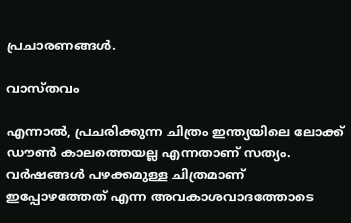പ്രചാരണങ്ങള്‍.

വാസ്‌തവം

എന്നാല്‍, പ്രചരിക്കുന്ന ചിത്രം ഇന്ത്യയിലെ ലോക്ക് ഡൗണ്‍ കാലത്തെയല്ല എന്നതാണ് സത്യം. വര്‍ഷങ്ങള്‍ പഴക്കമുള്ള ചിത്രമാണ് ഇപ്പോഴത്തേത് എന്ന അവകാശവാദത്തോടെ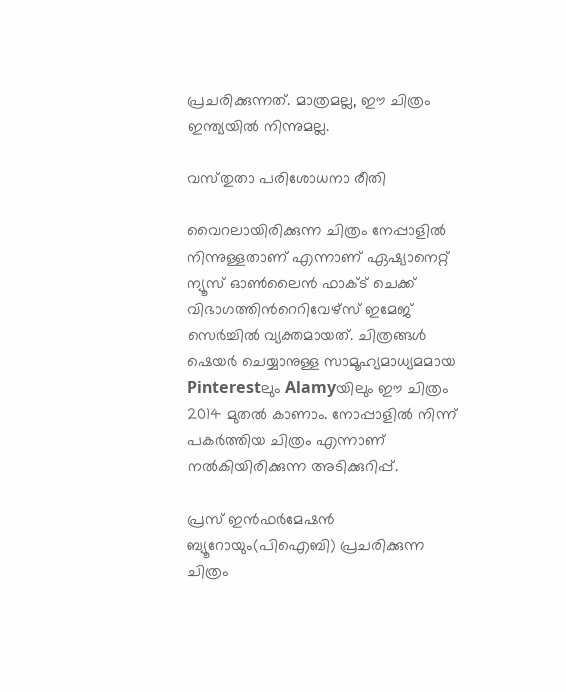പ്രചരിക്കുന്നത്. മാത്രമല്ല, ഈ ചിത്രം ഇന്ത്യയില്‍ നിന്നുമല്ല.

വസ്‌തുതാ പരിശോധനാ രീതി

വൈറലായിരിക്കുന്ന ചിത്രം നേപ്പാളില്‍ നിന്നുള്ളതാണ് എന്നാണ് ഏഷ്യാനെറ്റ് ന്യൂസ് ഓണ്‍ലൈന്‍ ഫാക്‌ട് ചെക്ക് വിഭാഗത്തിന്‍റെറിവേഴ്‌സ് ഇമേജ് സെര്‍ച്ചില്‍ വ്യക്തമായത്. ചിത്രങ്ങള്‍ ഷെയര്‍ ചെയ്യാനുള്ള സാമൂഹ്യമാധ്യമമായ Pinterestലും Alamyയിലും ഈ ചിത്രം 2014 മുതല്‍ കാണാം. നോപ്പാളില്‍ നിന്ന് പകര്‍ത്തിയ ചിത്രം എന്നാണ് നല്‍കിയിരിക്കുന്ന അടിക്കുറിപ്പ്.

പ്രസ് ഇന്‍ഫര്‍മേഷന്‍ ബ്യൂറോയും(പിഐബി) പ്രചരിക്കുന്ന ചിത്രം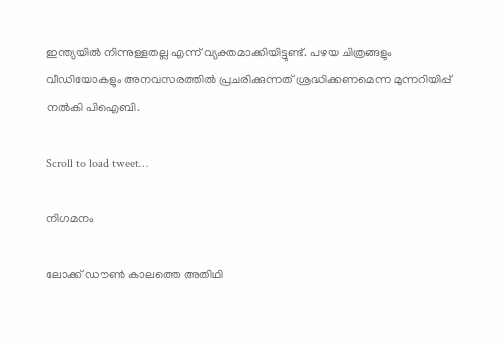ഇന്ത്യയില്‍ നിന്നുള്ളതല്ല എന്ന് വ്യക്തമാക്കിയിട്ടുണ്ട്. പഴയ ചിത്രങ്ങളും വീഡിയോകളും അനവസരത്തില്‍ പ്രചരിക്കുന്നത് ശ്രദ്ധിക്കണമെന്ന മുന്നറിയിപ്പ് നല്‍കി പിഐബി.

Scroll to load tweet…

നിഗമനം

ലോക്ക് ഡൗണ്‍ കാലത്തെ അതിഥി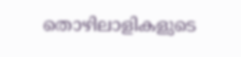തൊഴിലാളികളുടെ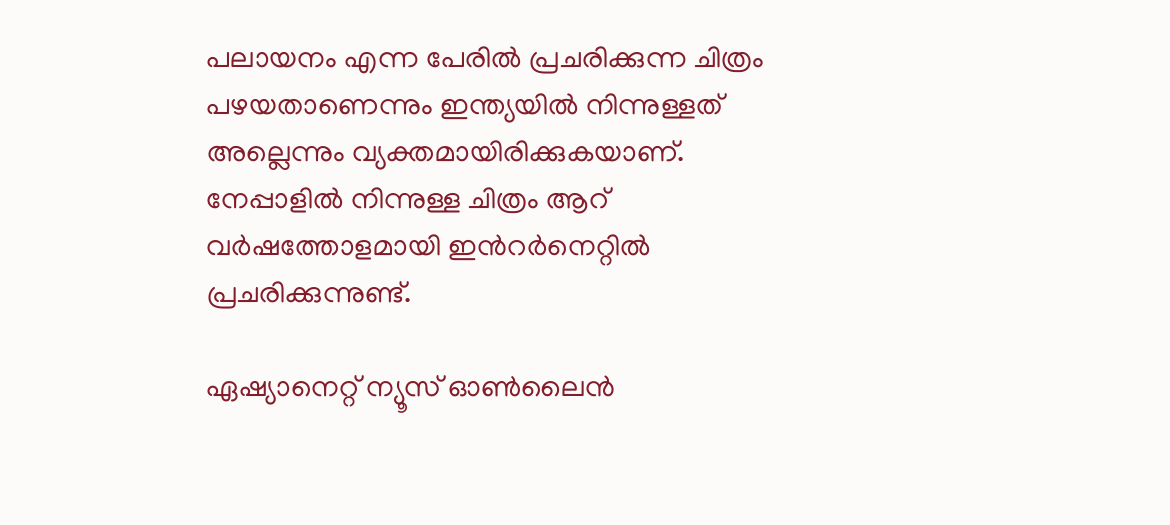പലായനം എന്ന പേരില്‍ പ്രചരിക്കുന്ന ചിത്രം പഴയതാണെന്നും ഇന്ത്യയില്‍ നിന്നുള്ളത് അല്ലെന്നും വ്യക്തമായിരിക്കുകയാണ്. നേപ്പാളില്‍ നിന്നുള്ള ചിത്രം ആറ് വര്‍ഷത്തോളമായി ഇന്‍റര്‍നെറ്റില്‍ പ്രചരിക്കുന്നുണ്ട്.

ഏഷ്യാനെറ്റ് ന്യൂസ് ഓണ്‍ലൈന്‍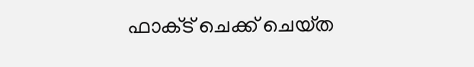ഫാക്‌ട് ചെക്ക് ചെയ്‌ത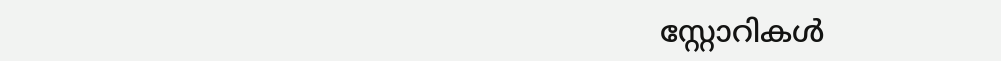സ്റ്റോറികള്‍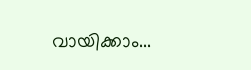വായിക്കാം...